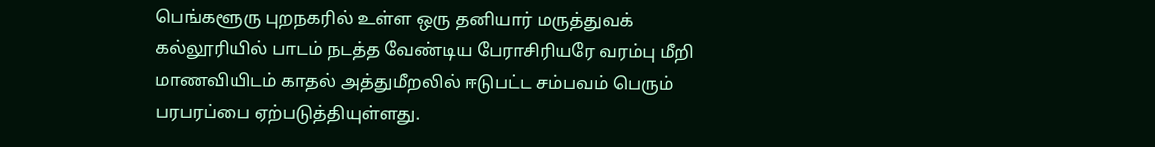பெங்களூரு புறநகரில் உள்ள ஒரு தனியார் மருத்துவக் கல்லூரியில் பாடம் நடத்த வேண்டிய பேராசிரியரே வரம்பு மீறி மாணவியிடம் காதல் அத்துமீறலில் ஈடுபட்ட சம்பவம் பெரும் பரபரப்பை ஏற்படுத்தியுள்ளது.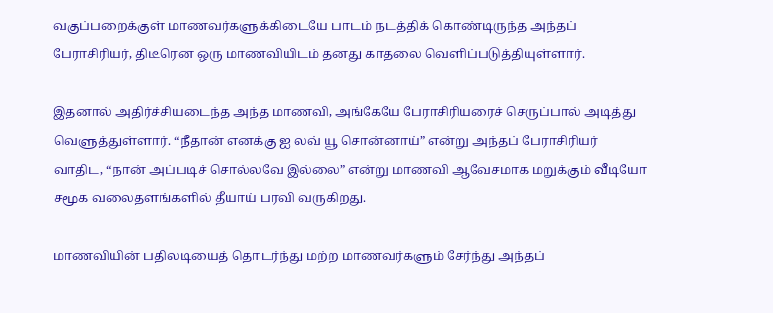வகுப்பறைக்குள் மாணவர்களுக்கிடையே பாடம் நடத்திக் கொண்டிருந்த அந்தப் பேராசிரியர், திடீரென ஒரு மாணவியிடம் தனது காதலை வெளிப்படுத்தியுள்ளார்.

இதனால் அதிர்ச்சியடைந்த அந்த மாணவி, அங்கேயே பேராசிரியரைச் செருப்பால் அடித்து வெளுத்துள்ளார். “நீதான் எனக்கு ஐ லவ் யூ சொன்னாய்” என்று அந்தப் பேராசிரியர் வாதிட, “நான் அப்படிச் சொல்லவே இல்லை” என்று மாணவி ஆவேசமாக மறுக்கும் வீடியோ சமூக வலைதளங்களில் தீயாய் பரவி வருகிறது.

மாணவியின் பதிலடியைத் தொடர்ந்து மற்ற மாணவர்களும் சேர்ந்து அந்தப்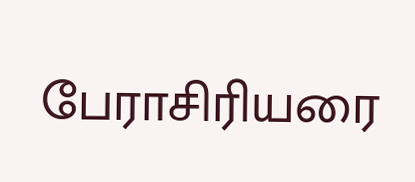பேராசிரியரை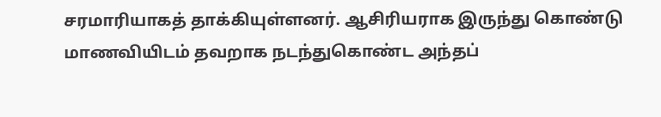சரமாரியாகத் தாக்கியுள்ளனர். ஆசிரியராக இருந்து கொண்டு மாணவியிடம் தவறாக நடந்துகொண்ட அந்தப்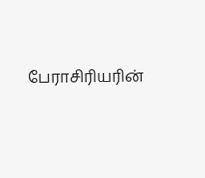பேராசிரியரின்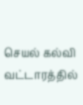செயல் கல்வி வட்டாரத்தில்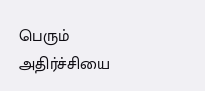பெரும் அதிர்ச்சியை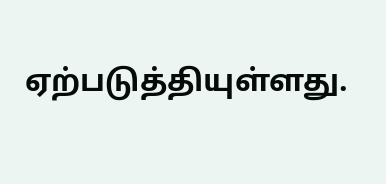ஏற்படுத்தியுள்ளது.